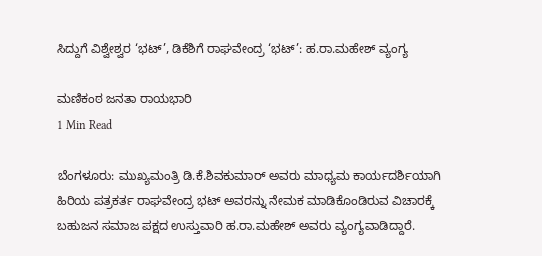ಸಿದ್ದುಗೆ ವಿಶ್ವೇಶ್ವರ ‘ಭಟ್’, ಡಿಕೆಶಿಗೆ ರಾಘವೇಂದ್ರ ‘ಭಟ್’: ಹ.ರಾ.ಮಹೇಶ್ ವ್ಯಂಗ್ಯ‌

ಮಣಿಕಂಠ ಜನತಾ ರಾಯಭಾರಿ
1 Min Read

ಬೆಂಗಳೂರು: ಮುಖ್ಯಮಂತ್ರಿ ಡಿ.ಕೆ.ಶಿವಕುಮಾರ್ ಅವರು ಮಾಧ್ಯಮ ಕಾರ್ಯದರ್ಶಿಯಾಗಿ ಹಿರಿಯ ಪತ್ರಕರ್ತ ರಾಘವೇಂದ್ರ ಭಟ್ ಅವರನ್ನು ನೇಮಕ ಮಾಡಿಕೊಂಡಿರುವ ವಿಚಾರಕ್ಕೆ ಬಹುಜನ ಸಮಾಜ ಪಕ್ಷದ ಉಸ್ತುವಾರಿ ಹ.ರಾ.ಮಹೇಶ್ ಅವರು ವ್ಯಂಗ್ಯವಾಡಿದ್ದಾರೆ.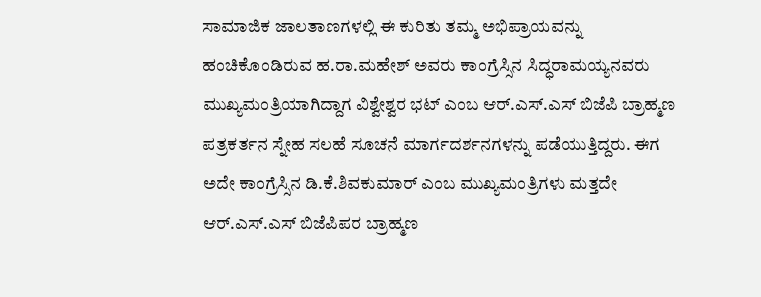ಸಾಮಾಜಿಕ ಜಾಲತಾಣಗಳಲ್ಲಿ ಈ ಕುರಿತು ತಮ್ಮ ಅಭಿಪ್ರಾಯವನ್ನು ಹಂಚಿಕೊಂಡಿರುವ ಹ.ರಾ.ಮಹೇಶ್ ಅವರು ಕಾಂಗ್ರೆಸ್ಸಿನ ಸಿದ್ಧರಾಮಯ್ಯನವರು ಮುಖ್ಯಮಂತ್ರಿಯಾಗಿದ್ದಾಗ ವಿಶ್ವೇಶ್ವರ ಭಟ್ ಎಂಬ ಆರ್.ಎಸ್.ಎಸ್ ಬಿಜೆಪಿ ಬ್ರಾಹ್ಮಣ ಪತ್ರಕರ್ತನ ಸ್ನೇಹ ಸಲಹೆ ಸೂಚನೆ ಮಾರ್ಗದರ್ಶನಗಳನ್ನು ಪಡೆಯುತ್ತಿದ್ದರು. ಈಗ ಅದೇ ಕಾಂಗ್ರೆಸ್ಸಿನ ಡಿ.ಕೆ.ಶಿವಕುಮಾರ್ ಎಂಬ ಮುಖ್ಯಮಂತ್ರಿಗಳು ಮತ್ತದೇ ಆರ್.ಎಸ್.ಎಸ್ ಬಿಜೆಪಿಪರ ಬ್ರಾಹ್ಮಣ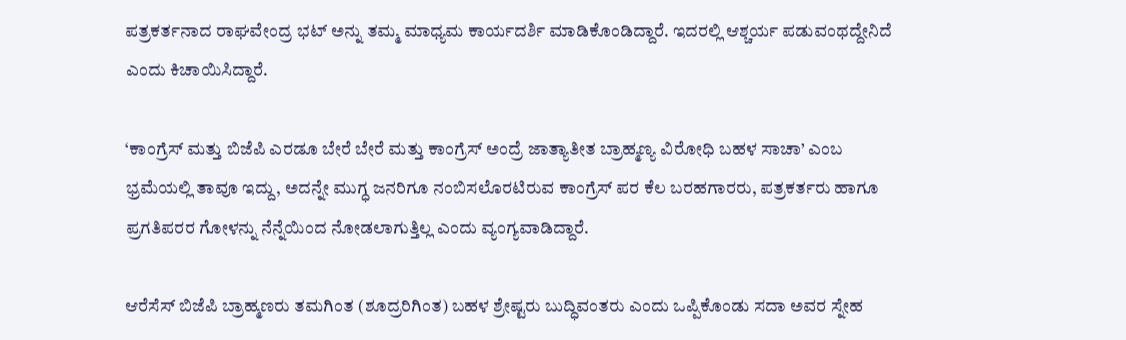ಪತ್ರಕರ್ತನಾದ ರಾಘವೇಂದ್ರ ಭಟ್ ಅನ್ನು ತಮ್ಮ ಮಾಧ್ಯಮ ಕಾರ್ಯದರ್ಶಿ ಮಾಡಿಕೊಂಡಿದ್ದಾರೆ. ಇದರಲ್ಲಿ ಆಶ್ಚರ್ಯ ಪಡುವಂಥದ್ದೇನಿದೆ ಎಂದು ಕಿಚಾಯಿಸಿದ್ದಾರೆ.

‘ಕಾಂಗ್ರೆಸ್ ಮತ್ತು ಬಿಜೆಪಿ ಎರಡೂ ಬೇರೆ ಬೇರೆ ಮತ್ತು ಕಾಂಗ್ರೆಸ್ ಅಂದ್ರೆ ಜಾತ್ಯಾತೀತ ಬ್ರಾಹ್ಮಣ್ಯ ವಿರೋಧಿ ಬಹಳ ಸಾಚಾ’ ಎಂಬ ಭ್ರಮೆಯಲ್ಲಿ ತಾವೂ ಇದ್ದು, ಅದನ್ನೇ ಮುಗ್ಧ ಜನರಿಗೂ ನಂಬಿಸಲೊರಟಿರುವ ಕಾಂಗ್ರೆಸ್ ಪರ ಕೆಲ ಬರಹಗಾರರು, ಪತ್ರಕರ್ತರು ಹಾಗೂ ಪ್ರಗತಿಪರರ ಗೋಳನ್ನು ನೆನ್ನೆಯಿಂದ ನೋಡಲಾಗುತ್ತಿಲ್ಲ ಎಂದು ವ್ಯಂಗ್ಯವಾಡಿದ್ದಾರೆ.

ಆರೆಸೆಸ್ ಬಿಜೆಪಿ ಬ್ರಾಹ್ಮಣರು ತಮಗಿಂತ (ಶೂದ್ರರಿಗಿಂತ) ಬಹಳ ಶ್ರೇಷ್ಟರು ಬುದ್ಧಿವಂತರು ಎಂದು‌ ಒಪ್ಪಿಕೊಂಡು ಸದಾ ಅವರ ಸ್ನೇಹ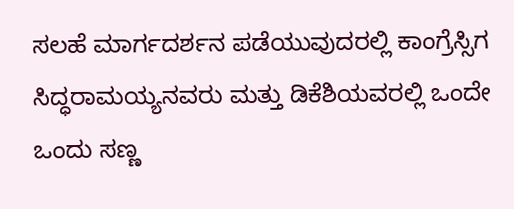ಸಲಹೆ ಮಾರ್ಗದರ್ಶನ ಪಡೆಯುವುದರಲ್ಲಿ‌ ಕಾಂಗ್ರೆಸ್ಸಿಗ ಸಿದ್ಧರಾಮಯ್ಯನವರು ಮತ್ತು‌ ಡಿಕೆಶಿಯವರಲ್ಲಿ ಒಂದೇ ಒಂದು ಸಣ್ಣ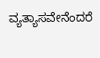ವ್ಯತ್ಯಾಸವೇನೆಂದರೆ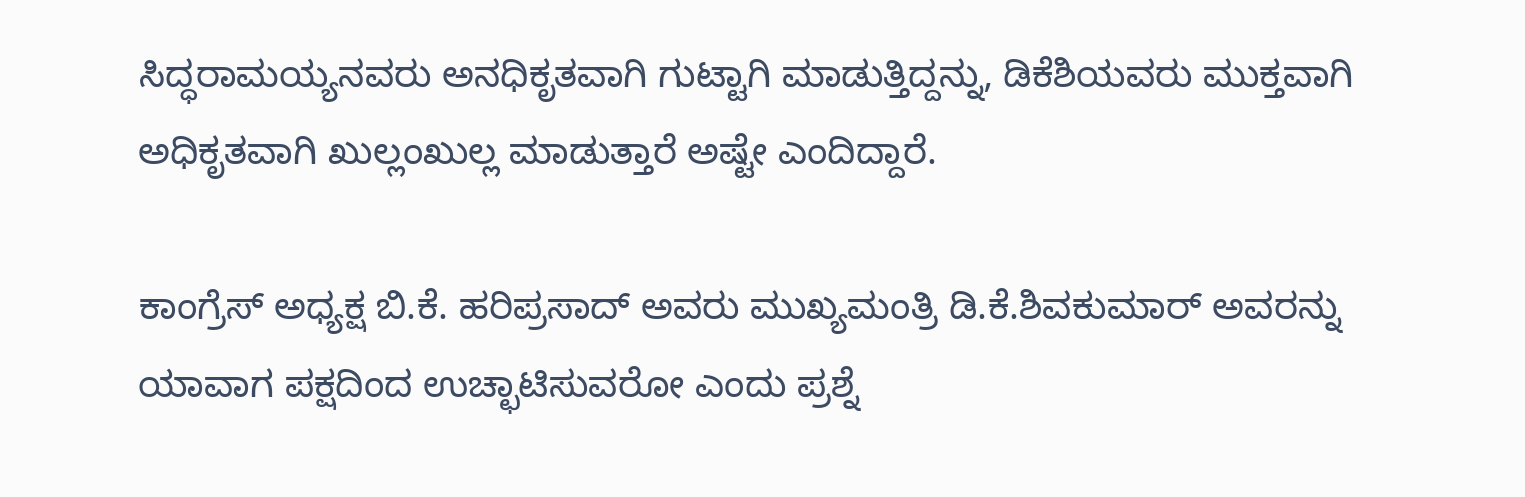ಸಿದ್ಧರಾಮಯ್ಯನವರು ಅನಧಿಕೃತವಾಗಿ ಗುಟ್ಟಾಗಿ ಮಾಡುತ್ತಿದ್ದನ್ನು, ಡಿಕೆಶಿಯವರು ಮುಕ್ತವಾಗಿ ಅಧಿಕೃತವಾಗಿ ಖುಲ್ಲಂಖುಲ್ಲ ಮಾಡುತ್ತಾರೆ ಅಷ್ಟೇ ಎಂದಿದ್ದಾರೆ.

ಕಾಂಗ್ರೆಸ್ ಅಧ್ಯಕ್ಷ ಬಿ.ಕೆ. ಹರಿಪ್ರಸಾದ್ ಅವರು ಮುಖ್ಯಮಂತ್ರಿ ಡಿ.ಕೆ.ಶಿವಕುಮಾರ್ ಅವರನ್ನು ಯಾವಾಗ ಪಕ್ಷದಿಂದ ಉಚ್ಛಾಟಿಸುವರೋ ಎಂದು ಪ್ರಶ್ನೆ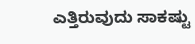ಎತ್ತಿರುವುದು ಸಾಕಷ್ಟು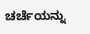ಚರ್ಚೆಯನ್ನು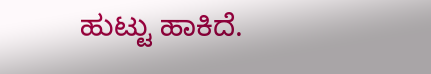ಹುಟ್ಟು ಹಾಕಿದೆ.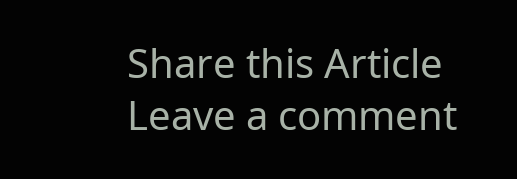Share this Article
Leave a comment